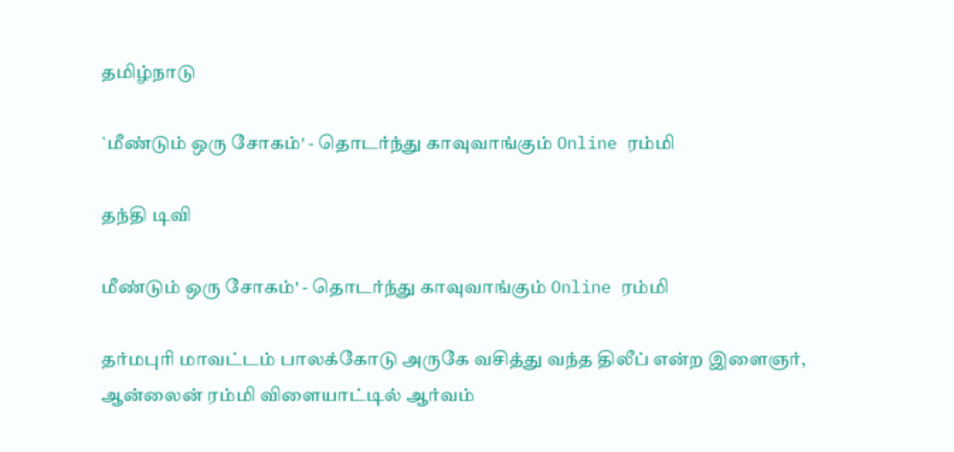தமிழ்நாடு

`மீண்டும் ஒரு சோகம்' - தொடர்ந்து காவுவாங்கும் Online ரம்மி

தந்தி டிவி

மீண்டும் ஒரு சோகம்' - தொடர்ந்து காவுவாங்கும் Online ரம்மி

தர்மபுரி மாவட்டம் பாலக்கோடு அருகே வசித்து வந்த திலீப் என்ற இளைஞர், ஆன்லைன் ரம்மி விளையாட்டில் ஆர்வம்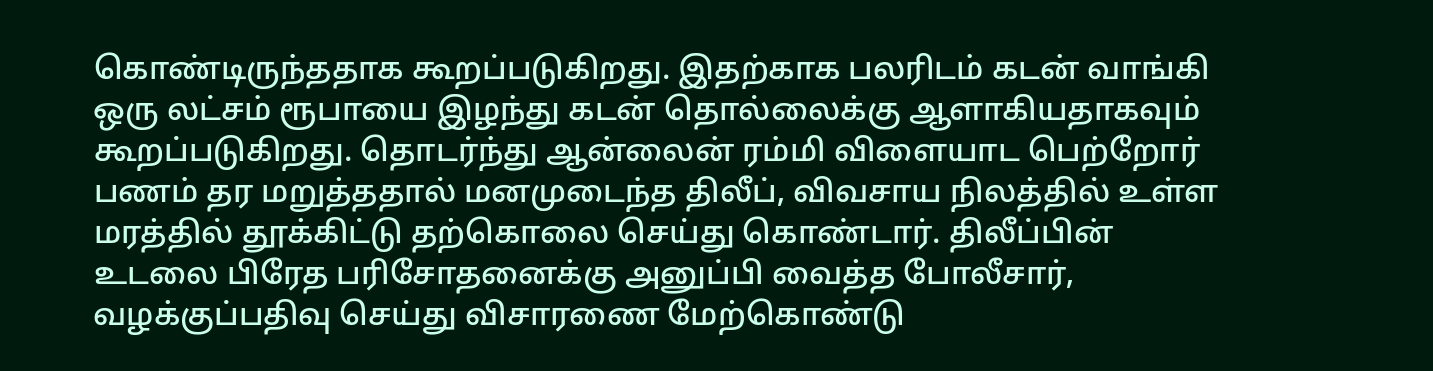கொண்டிருந்ததாக கூறப்படுகிறது. இதற்காக பலரிடம் கடன் வாங்கி ஒரு லட்சம் ரூபாயை இழந்து கடன் தொல்லைக்கு ஆளாகியதாகவும் கூறப்படுகிறது. தொடர்ந்து ஆன்லைன் ரம்மி விளையாட பெற்றோர் பணம் தர மறுத்ததால் மனமுடைந்த திலீப், விவசாய நிலத்தில் உள்ள மரத்தில் தூக்கிட்டு தற்கொலை செய்து கொண்டார். திலீப்பின் உடலை பிரேத பரிசோதனைக்கு அனுப்பி வைத்த போலீசார், வழக்குப்பதிவு செய்து விசாரணை மேற்கொண்டு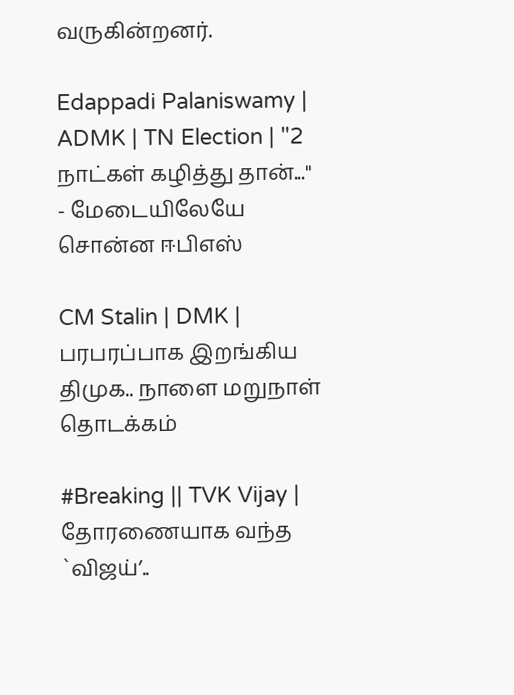வருகின்றனர்.

Edappadi Palaniswamy | ADMK | TN Election | "2 நாட்கள் கழித்து தான்..." - மேடையிலேயே சொன்ன ஈபிஎஸ்

CM Stalin | DMK | பரபரப்பாக இறங்கிய திமுக.. நாளை மறுநாள் தொடக்கம்

#Breaking || TVK Vijay | தோரணையாக வந்த `விஜய்’..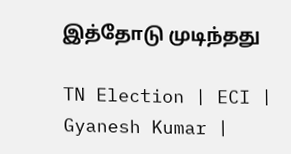இத்தோடு முடிந்தது

TN Election | ECI | Gyanesh Kumar |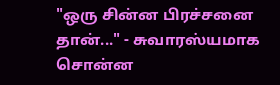"ஒரு சின்ன பிரச்சனை தான்..." - சுவாரஸ்யமாக சொன்ன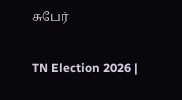சுபேர்

TN Election 2026 |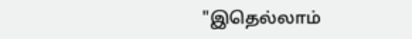"இதெல்லாம்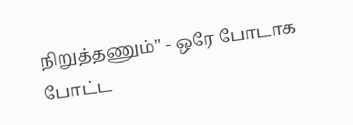நிறுத்தணும்" - ஒரே போடாக போட்ட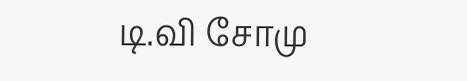டி.வி சோமு